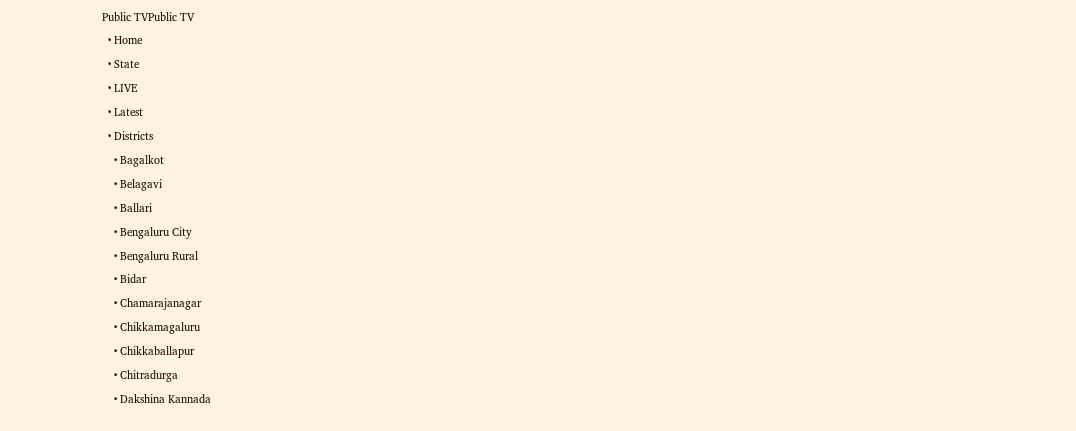Public TVPublic TV
  • Home
  • State
  • LIVE
  • Latest
  • Districts
    • Bagalkot
    • Belagavi
    • Ballari
    • Bengaluru City
    • Bengaluru Rural
    • Bidar
    • Chamarajanagar
    • Chikkamagaluru
    • Chikkaballapur
    • Chitradurga
    • Dakshina Kannada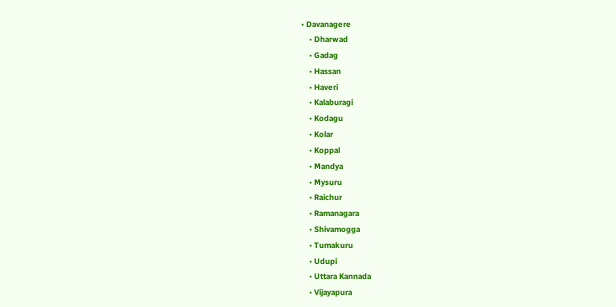• Davanagere
    • Dharwad
    • Gadag
    • Hassan
    • Haveri
    • Kalaburagi
    • Kodagu
    • Kolar
    • Koppal
    • Mandya
    • Mysuru
    • Raichur
    • Ramanagara
    • Shivamogga
    • Tumakuru
    • Udupi
    • Uttara Kannada
    • Vijayapura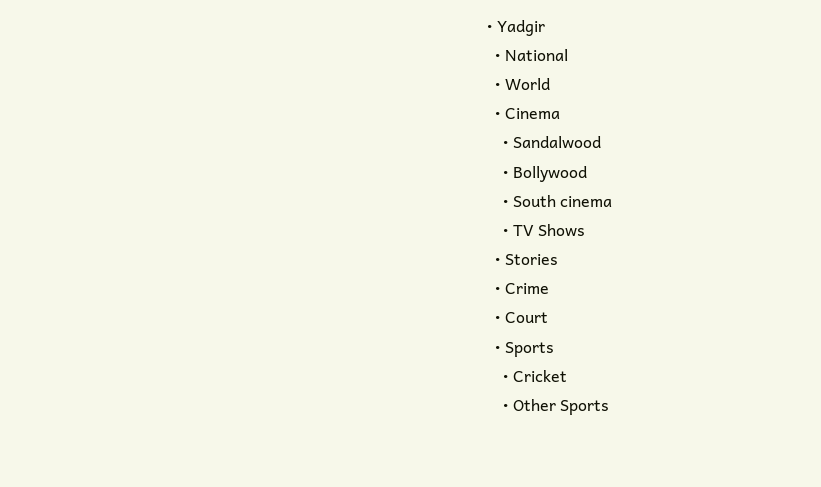• Yadgir
  • National
  • World
  • Cinema
    • Sandalwood
    • Bollywood
    • South cinema
    • TV Shows
  • Stories
  • Crime
  • Court
  • Sports
    • Cricket
    • Other Sports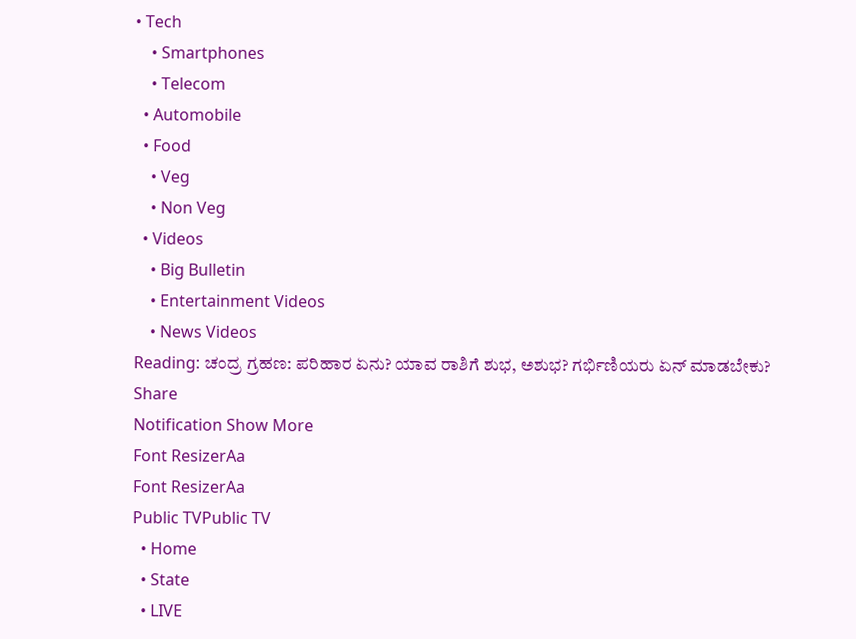• Tech
    • Smartphones
    • Telecom
  • Automobile
  • Food
    • Veg
    • Non Veg
  • Videos
    • Big Bulletin
    • Entertainment Videos
    • News Videos
Reading: ಚಂದ್ರ ಗ್ರಹಣ: ಪರಿಹಾರ ಏನು? ಯಾವ ರಾಶಿಗೆ ಶುಭ, ಅಶುಭ? ಗರ್ಭಿಣಿಯರು ಏನ್ ಮಾಡಬೇಕು?
Share
Notification Show More
Font ResizerAa
Font ResizerAa
Public TVPublic TV
  • Home
  • State
  • LIVE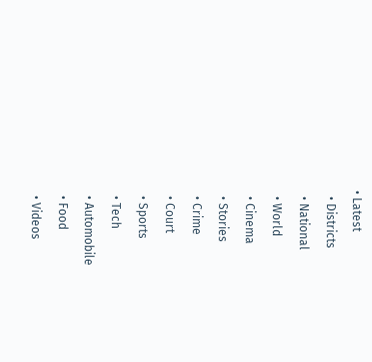• Latest
  • Districts
  • National
  • World
  • Cinema
  • Stories
  • Crime
  • Court
  • Sports
  • Tech
  • Automobile
  • Food
  • Videos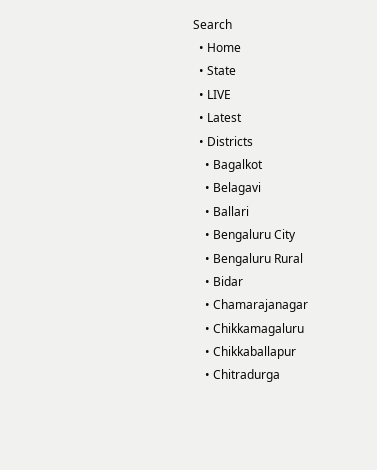Search
  • Home
  • State
  • LIVE
  • Latest
  • Districts
    • Bagalkot
    • Belagavi
    • Ballari
    • Bengaluru City
    • Bengaluru Rural
    • Bidar
    • Chamarajanagar
    • Chikkamagaluru
    • Chikkaballapur
    • Chitradurga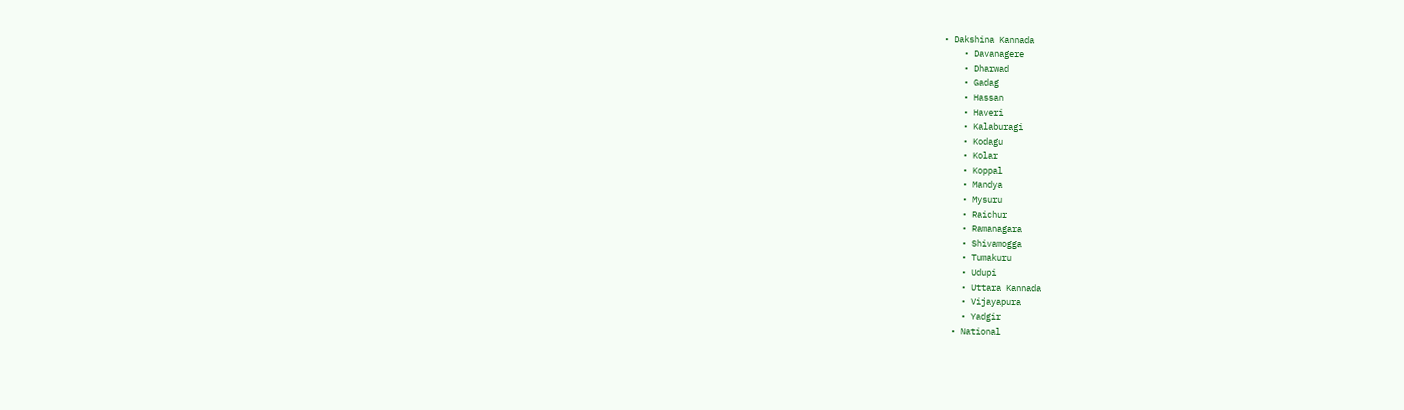• Dakshina Kannada
    • Davanagere
    • Dharwad
    • Gadag
    • Hassan
    • Haveri
    • Kalaburagi
    • Kodagu
    • Kolar
    • Koppal
    • Mandya
    • Mysuru
    • Raichur
    • Ramanagara
    • Shivamogga
    • Tumakuru
    • Udupi
    • Uttara Kannada
    • Vijayapura
    • Yadgir
  • National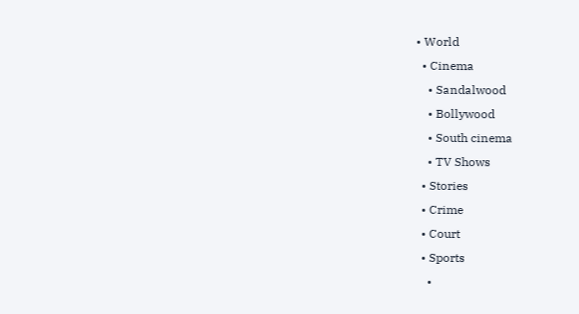• World
  • Cinema
    • Sandalwood
    • Bollywood
    • South cinema
    • TV Shows
  • Stories
  • Crime
  • Court
  • Sports
    •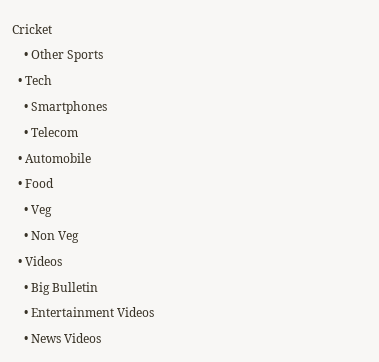Cricket
    • Other Sports
  • Tech
    • Smartphones
    • Telecom
  • Automobile
  • Food
    • Veg
    • Non Veg
  • Videos
    • Big Bulletin
    • Entertainment Videos
    • News Videos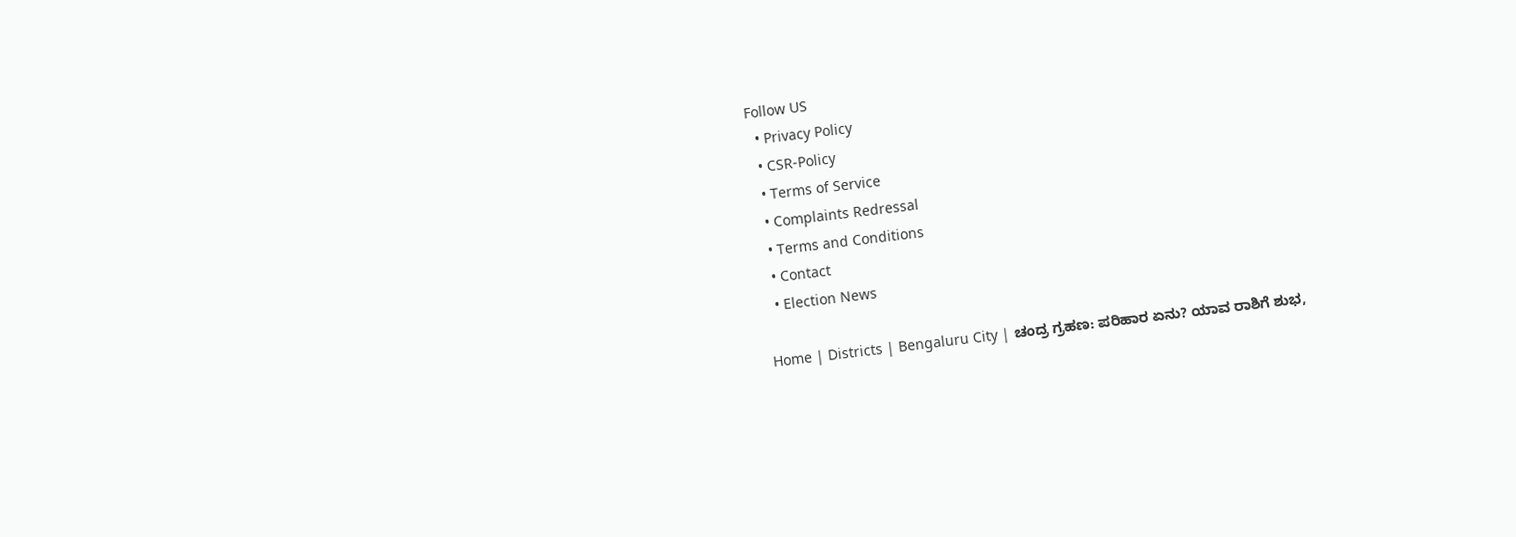Follow US
  • Privacy Policy
  • CSR-Policy
  • Terms of Service
  • Complaints Redressal
  • Terms and Conditions
  • Contact
  • Election News

Home | Districts | Bengaluru City | ಚಂದ್ರ ಗ್ರಹಣ: ಪರಿಹಾರ ಏನು? ಯಾವ ರಾಶಿಗೆ ಶುಭ,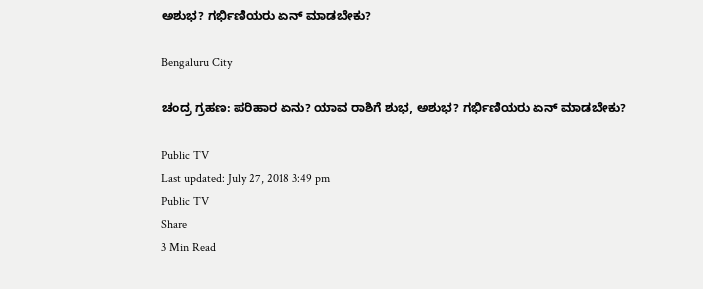ಅಶುಭ? ಗರ್ಭಿಣಿಯರು ಏನ್ ಮಾಡಬೇಕು?

Bengaluru City

ಚಂದ್ರ ಗ್ರಹಣ: ಪರಿಹಾರ ಏನು? ಯಾವ ರಾಶಿಗೆ ಶುಭ, ಅಶುಭ? ಗರ್ಭಿಣಿಯರು ಏನ್ ಮಾಡಬೇಕು?

Public TV
Last updated: July 27, 2018 3:49 pm
Public TV
Share
3 Min Read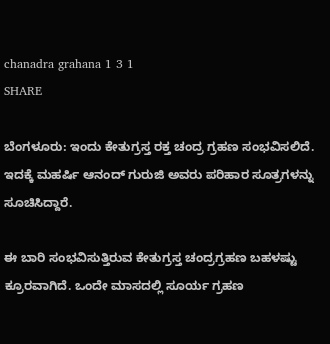chanadra grahana 1 3 1
SHARE

ಬೆಂಗಳೂರು: ಇಂದು ಕೇತುಗ್ರಸ್ತ ರಕ್ತ ಚಂದ್ರ ಗ್ರಹಣ ಸಂಭವಿಸಲಿದೆ. ಇದಕ್ಕೆ ಮಹರ್ಷಿ ಆನಂದ್ ಗುರುಜಿ ಅವರು ಪರಿಹಾರ ಸೂತ್ರಗಳನ್ನು ಸೂಚಿಸಿದ್ದಾರೆ.

ಈ ಬಾರಿ ಸಂಭವಿಸುತ್ತಿರುವ ಕೇತುಗ್ರಸ್ತ ಚಂದ್ರಗ್ರಹಣ ಬಹಳಷ್ಟು ಕ್ರೂರವಾಗಿದೆ. ಒಂದೇ ಮಾಸದಲ್ಲಿ ಸೂರ್ಯ ಗ್ರಹಣ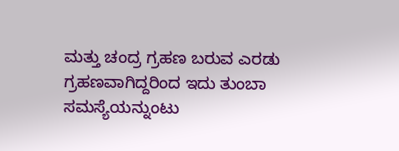ಮತ್ತು ಚಂದ್ರ ಗ್ರಹಣ ಬರುವ ಎರಡು ಗ್ರಹಣವಾಗಿದ್ದರಿಂದ ಇದು ತುಂಬಾ ಸಮಸ್ಯೆಯನ್ನುಂಟು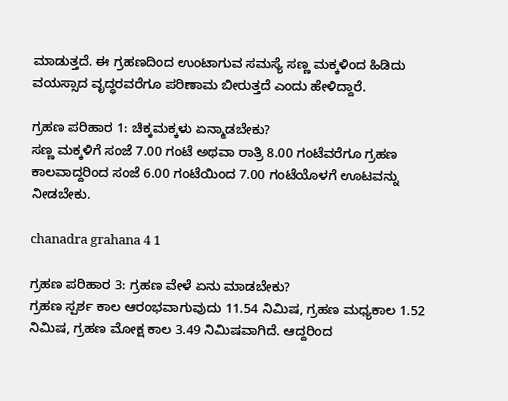ಮಾಡುತ್ತದೆ. ಈ ಗ್ರಹಣದಿಂದ ಉಂಟಾಗುವ ಸಮಸ್ಯೆ ಸಣ್ಣ ಮಕ್ಕಳಿಂದ ಹಿಡಿದು ವಯಸ್ಸಾದ ವೃದ್ಧರವರೆಗೂ ಪರಿಣಾಮ ಬೀರುತ್ತದೆ ಎಂದು ಹೇಳಿದ್ದಾರೆ.

ಗ್ರಹಣ ಪರಿಹಾರ 1: ಚಿಕ್ಕಮಕ್ಕಳು ಏನ್ಮಾಡಬೇಕು?
ಸಣ್ಣ ಮಕ್ಕಳಿಗೆ ಸಂಜೆ 7.00 ಗಂಟೆ ಅಥವಾ ರಾತ್ರಿ 8.00 ಗಂಟೆವರೆಗೂ ಗ್ರಹಣ ಕಾಲವಾದ್ದರಿಂದ ಸಂಜೆ 6.00 ಗಂಟೆಯಿಂದ 7.00 ಗಂಟೆಯೊಳಗೆ ಊಟವನ್ನು ನೀಡಬೇಕು.

chanadra grahana 4 1

ಗ್ರಹಣ ಪರಿಹಾರ 3: ಗ್ರಹಣ ವೇಳೆ ಏನು ಮಾಡಬೇಕು?
ಗ್ರಹಣ ಸ್ಪರ್ಶ ಕಾಲ ಆರಂಭವಾಗುವುದು 11.54 ನಿಮಿಷ, ಗ್ರಹಣ ಮಧ್ಯಕಾಲ 1.52 ನಿಮಿಷ, ಗ್ರಹಣ ಮೋಕ್ಷ ಕಾಲ 3.49 ನಿಮಿಷವಾಗಿದೆ. ಆದ್ದರಿಂದ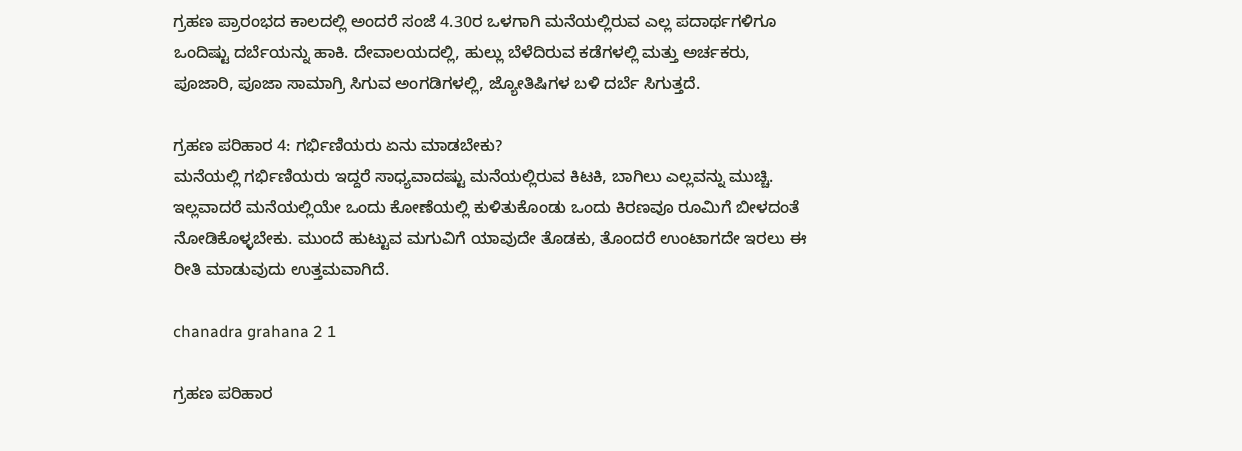ಗ್ರಹಣ ಪ್ರಾರಂಭದ ಕಾಲದಲ್ಲಿ ಅಂದರೆ ಸಂಜೆ 4.30ರ ಒಳಗಾಗಿ ಮನೆಯಲ್ಲಿರುವ ಎಲ್ಲ ಪದಾರ್ಥಗಳಿಗೂ ಒಂದಿಷ್ಟು ದರ್ಬೆಯನ್ನು ಹಾಕಿ. ದೇವಾಲಯದಲ್ಲಿ, ಹುಲ್ಲು ಬೆಳೆದಿರುವ ಕಡೆಗಳಲ್ಲಿ ಮತ್ತು ಅರ್ಚಕರು, ಪೂಜಾರಿ, ಪೂಜಾ ಸಾಮಾಗ್ರಿ ಸಿಗುವ ಅಂಗಡಿಗಳಲ್ಲಿ, ಜ್ಯೋತಿಷಿಗಳ ಬಳಿ ದರ್ಬೆ ಸಿಗುತ್ತದೆ.

ಗ್ರಹಣ ಪರಿಹಾರ 4: ಗರ್ಭಿಣಿಯರು ಏನು ಮಾಡಬೇಕು?
ಮನೆಯಲ್ಲಿ ಗರ್ಭಿಣಿಯರು ಇದ್ದರೆ ಸಾಧ್ಯವಾದಷ್ಟು ಮನೆಯಲ್ಲಿರುವ ಕಿಟಕಿ, ಬಾಗಿಲು ಎಲ್ಲವನ್ನು ಮುಚ್ಚಿ. ಇಲ್ಲವಾದರೆ ಮನೆಯಲ್ಲಿಯೇ ಒಂದು ಕೋಣೆಯಲ್ಲಿ ಕುಳಿತುಕೊಂಡು ಒಂದು ಕಿರಣವೂ ರೂಮಿಗೆ ಬೀಳದಂತೆ ನೋಡಿಕೊಳ್ಳಬೇಕು. ಮುಂದೆ ಹುಟ್ಟುವ ಮಗುವಿಗೆ ಯಾವುದೇ ತೊಡಕು, ತೊಂದರೆ ಉಂಟಾಗದೇ ಇರಲು ಈ ರೀತಿ ಮಾಡುವುದು ಉತ್ತಮವಾಗಿದೆ.

chanadra grahana 2 1

ಗ್ರಹಣ ಪರಿಹಾರ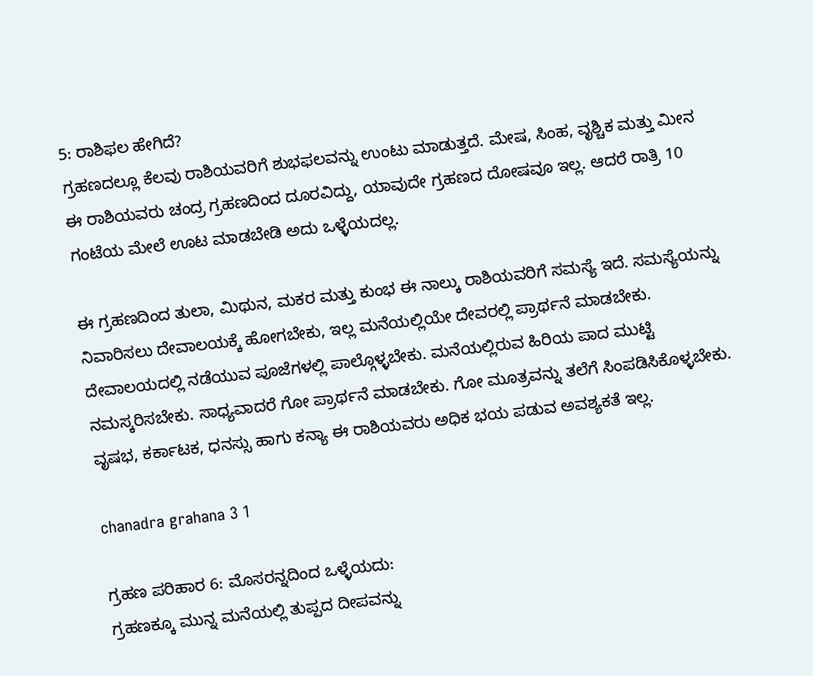5: ರಾಶಿಫಲ ಹೇಗಿದೆ?
ಗ್ರಹಣದಲ್ಲೂ ಕೆಲವು ರಾಶಿಯವರಿಗೆ ಶುಭಫಲವನ್ನು ಉಂಟು ಮಾಡುತ್ತದೆ. ಮೇಷ, ಸಿಂಹ, ವೃಶ್ಚಿಕ ಮತ್ತು ಮೀನ ಈ ರಾಶಿಯವರು ಚಂದ್ರ ಗ್ರಹಣದಿಂದ ದೂರವಿದ್ದು, ಯಾವುದೇ ಗ್ರಹಣದ ದೋಷವೂ ಇಲ್ಲ. ಆದರೆ ರಾತ್ರಿ 10 ಗಂಟೆಯ ಮೇಲೆ ಊಟ ಮಾಡಬೇಡಿ ಅದು ಒಳ್ಳೆಯದಲ್ಲ.

ಈ ಗ್ರಹಣದಿಂದ ತುಲಾ, ಮಿಥುನ, ಮಕರ ಮತ್ತು ಕುಂಭ ಈ ನಾಲ್ಕು ರಾಶಿಯವರಿಗೆ ಸಮಸ್ಯೆ ಇದೆ. ಸಮಸ್ಯೆಯನ್ನು ನಿವಾರಿಸಲು ದೇವಾಲಯಕ್ಕೆ ಹೋಗಬೇಕು, ಇಲ್ಲ ಮನೆಯಲ್ಲಿಯೇ ದೇವರಲ್ಲಿ ಪ್ರಾರ್ಥನೆ ಮಾಡಬೇಕು. ದೇವಾಲಯದಲ್ಲಿ ನಡೆಯುವ ಪೂಜೆಗಳಲ್ಲಿ ಪಾಲ್ಗೊಳ್ಳಬೇಕು. ಮನೆಯಲ್ಲಿರುವ ಹಿರಿಯ ಪಾದ ಮುಟ್ಟಿ ನಮಸ್ಕರಿಸಬೇಕು. ಸಾಧ್ಯವಾದರೆ ಗೋ ಪ್ರಾರ್ಥನೆ ಮಾಡಬೇಕು. ಗೋ ಮೂತ್ರವನ್ನು ತಲೆಗೆ ಸಿಂಪಡಿಸಿಕೊಳ್ಳಬೇಕು. ವೃಷಭ, ಕರ್ಕಾಟಕ, ಧನಸ್ಸು ಹಾಗು ಕನ್ಯಾ ಈ ರಾಶಿಯವರು ಅಧಿಕ ಭಯ ಪಡುವ ಅವಶ್ಯಕತೆ ಇಲ್ಲ.

chanadra grahana 3 1

ಗ್ರಹಣ ಪರಿಹಾರ 6: ಮೊಸರನ್ನದಿಂದ ಒಳ್ಳೆಯದು:
ಗ್ರಹಣಕ್ಕೂ ಮುನ್ನ ಮನೆಯಲ್ಲಿ ತುಪ್ಪದ ದೀಪವನ್ನು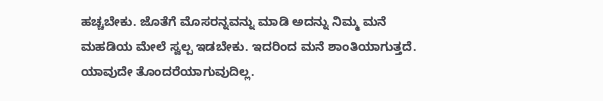ಹಚ್ಚಬೇಕು. ಜೊತೆಗೆ ಮೊಸರನ್ನವನ್ನು ಮಾಡಿ ಅದನ್ನು ನಿಮ್ಮ ಮನೆ ಮಹಡಿಯ ಮೇಲೆ ಸ್ವಲ್ಪ ಇಡಬೇಕು. ಇದರಿಂದ ಮನೆ ಶಾಂತಿಯಾಗುತ್ತದೆ. ಯಾವುದೇ ತೊಂದರೆಯಾಗುವುದಿಲ್ಲ.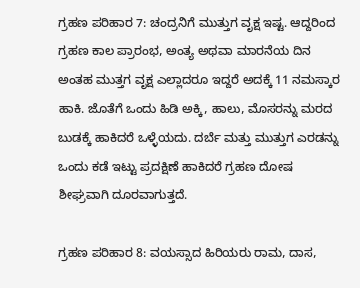ಗ್ರಹಣ ಪರಿಹಾರ 7: ಚಂದ್ರನಿಗೆ ಮುತ್ತುಗ ವೃಕ್ಷ ಇಷ್ಟ. ಆದ್ದರಿಂದ ಗ್ರಹಣ ಕಾಲ ಪ್ರಾರಂಭ, ಅಂತ್ಯ ಅಥವಾ ಮಾರನೆಯ ದಿನ ಅಂತಹ ಮುತ್ತಗ ವೃಕ್ಷ ಎಲ್ಲಾದರೂ ಇದ್ದರೆ ಅದಕ್ಕೆ 11 ನಮಸ್ಕಾರ ಹಾಕಿ. ಜೊತೆಗೆ ಒಂದು ಹಿಡಿ ಅಕ್ಕಿ, ಹಾಲು, ಮೊಸರನ್ನು ಮರದ ಬುಡಕ್ಕೆ ಹಾಕಿದರೆ ಒಳ್ಳೆಯದು. ದರ್ಬೆ ಮತ್ತು ಮುತ್ತುಗ ಎರಡನ್ನು ಒಂದು ಕಡೆ ಇಟ್ಟು ಪ್ರದಕ್ಷಿಣೆ ಹಾಕಿದರೆ ಗ್ರಹಣ ದೋಷ ಶೀಘ್ರವಾಗಿ ದೂರವಾಗುತ್ತದೆ.

ಗ್ರಹಣ ಪರಿಹಾರ 8: ವಯಸ್ಸಾದ ಹಿರಿಯರು ರಾಮ, ದಾಸ,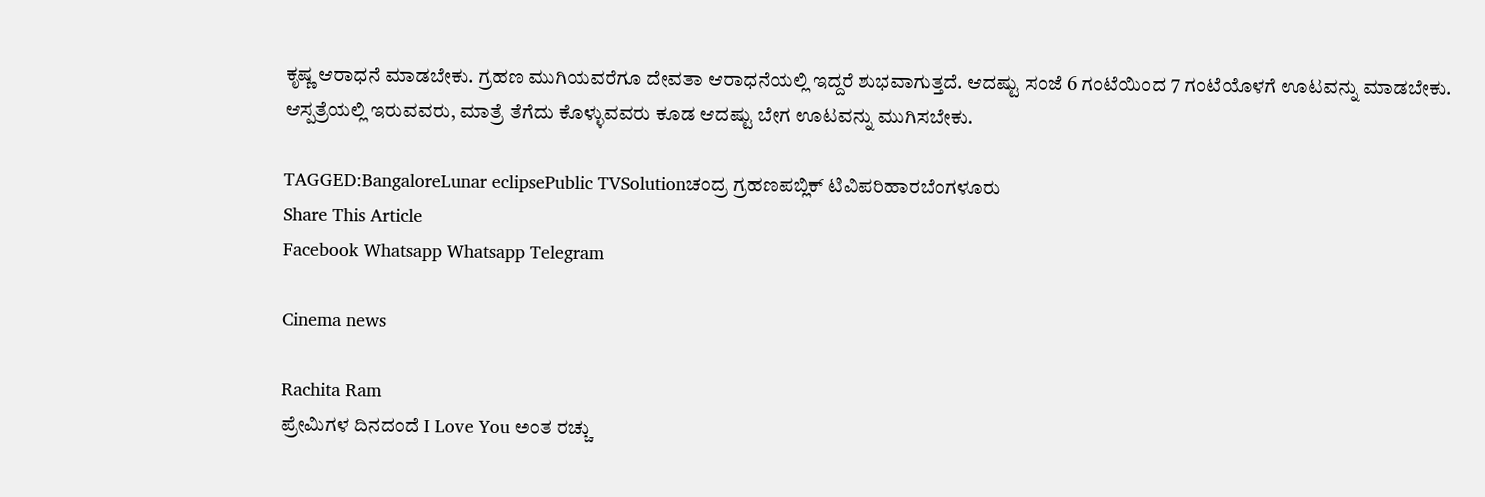ಕೃಷ್ಣ ಆರಾಧನೆ ಮಾಡಬೇಕು. ಗ್ರಹಣ ಮುಗಿಯವರೆಗೂ ದೇವತಾ ಆರಾಧನೆಯಲ್ಲಿ ಇದ್ದರೆ ಶುಭವಾಗುತ್ತದೆ. ಆದಷ್ಟು ಸಂಜೆ 6 ಗಂಟೆಯಿಂದ 7 ಗಂಟೆಯೊಳಗೆ ಊಟವನ್ನು ಮಾಡಬೇಕು. ಆಸ್ಪತ್ರೆಯಲ್ಲಿ ಇರುವವರು, ಮಾತ್ರೆ ತೆಗೆದು ಕೊಳ್ಳುವವರು ಕೂಡ ಆದಷ್ಟು ಬೇಗ ಊಟವನ್ನು ಮುಗಿಸಬೇಕು.

TAGGED:BangaloreLunar eclipsePublic TVSolutionಚಂದ್ರ ಗ್ರಹಣಪಬ್ಲಿಕ್ ಟಿವಿಪರಿಹಾರಬೆಂಗಳೂರು
Share This Article
Facebook Whatsapp Whatsapp Telegram

Cinema news

Rachita Ram
ಪ್ರೇಮಿಗಳ ದಿನದಂದೆ I Love You ಅಂತ ರಚ್ಚು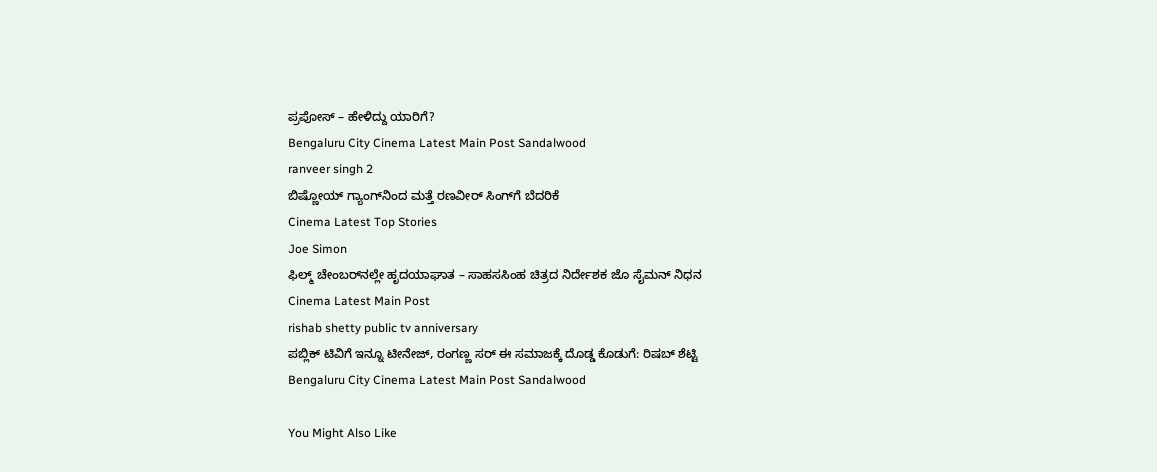ಪ್ರಪೋಸ್‌ – ಹೇಳಿದ್ದು ಯಾರಿಗೆ?
Bengaluru City Cinema Latest Main Post Sandalwood
ranveer singh 2
ಬಿಷ್ಣೋಯ್ ಗ್ಯಾಂಗ್‌ನಿಂದ ಮತ್ತೆ ರಣವೀರ್ ಸಿಂಗ್‌ಗೆ ಬೆದರಿಕೆ
Cinema Latest Top Stories
Joe Simon
ಫಿಲ್ಮ್‌ ಚೇಂಬರ್‌ನಲ್ಲೇ ಹೃದಯಾಘಾತ – ಸಾಹಸಸಿಂಹ ಚಿತ್ರದ ನಿರ್ದೇಶಕ ಜೊ ಸೈಮನ್ ನಿಧನ
Cinema Latest Main Post
rishab shetty public tv anniversary
ಪಬ್ಲಿಕ್‌ ಟಿವಿಗೆ ಇನ್ನೂ ಟೀನೇಜ್‌, ರಂಗಣ್ಣ ಸರ್‌ ಈ ಸಮಾಜಕ್ಕೆ ದೊಡ್ಡ ಕೊಡುಗೆ: ರಿಷಬ್‌ ಶೆಟ್ಟಿ
Bengaluru City Cinema Latest Main Post Sandalwood

You Might Also Like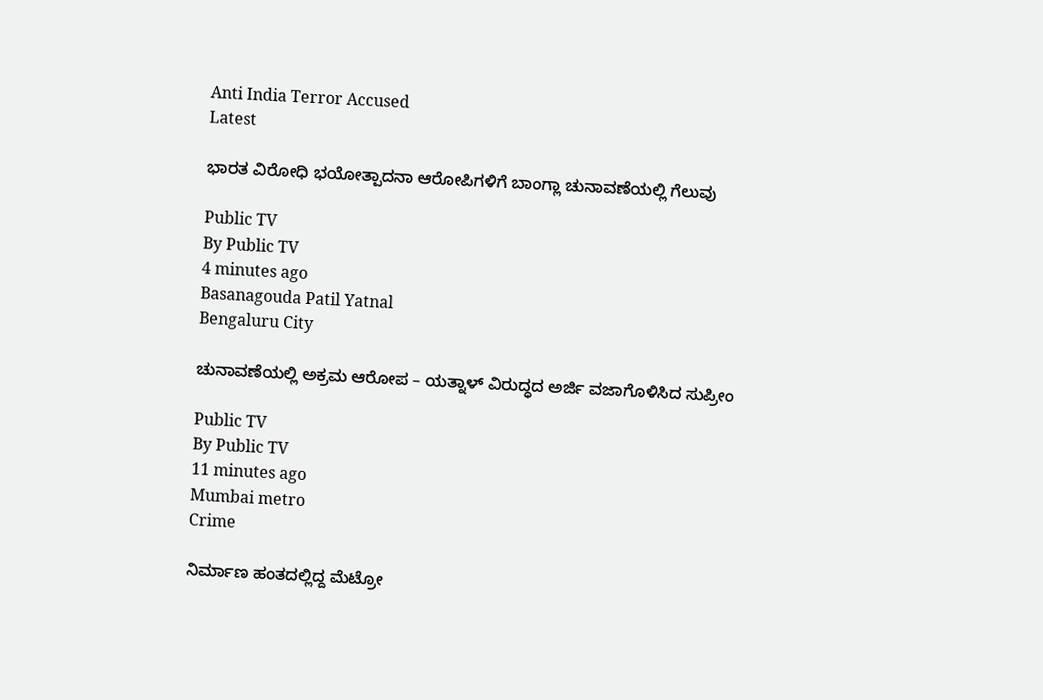Anti India Terror Accused
Latest

ಭಾರತ ವಿರೋಧಿ ಭಯೋತ್ಪಾದನಾ ಆರೋಪಿಗಳಿಗೆ ಬಾಂಗ್ಲಾ ಚುನಾವಣೆಯಲ್ಲಿ ಗೆಲುವು

Public TV
By Public TV
4 minutes ago
Basanagouda Patil Yatnal
Bengaluru City

ಚುನಾವಣೆಯಲ್ಲಿ ಅಕ್ರಮ ಆರೋಪ – ಯತ್ನಾಳ್ ವಿರುದ್ಧದ ಅರ್ಜಿ ವಜಾಗೊಳಿಸಿದ ಸುಪ್ರೀಂ

Public TV
By Public TV
11 minutes ago
Mumbai metro
Crime

ನಿರ್ಮಾಣ ಹಂತದಲ್ಲಿದ್ದ ಮೆಟ್ರೋ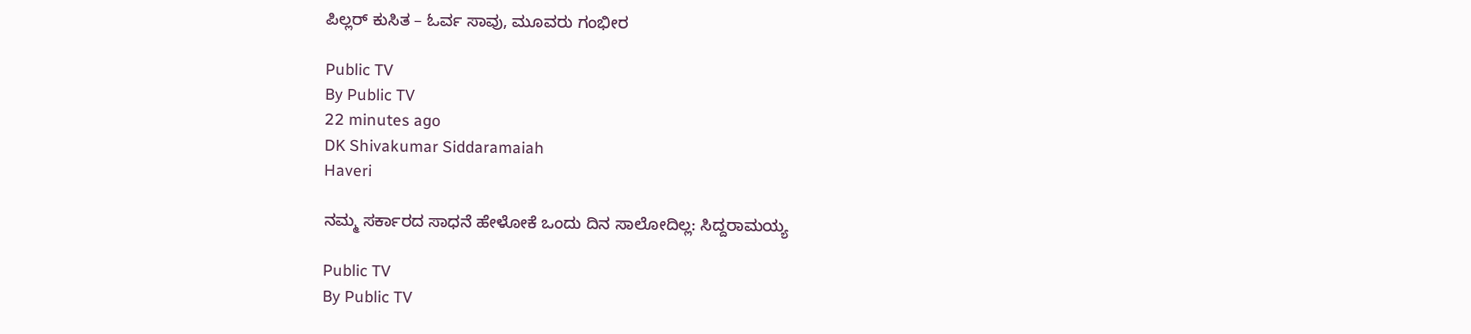ಪಿಲ್ಲರ್ ಕುಸಿತ – ಓರ್ವ ಸಾವು, ಮೂವರು ಗಂಭೀರ

Public TV
By Public TV
22 minutes ago
DK Shivakumar Siddaramaiah
Haveri

ನಮ್ಮ ಸರ್ಕಾರದ ಸಾಧನೆ ಹೇಳೋಕೆ ಒಂದು ದಿನ ಸಾಲೋದಿಲ್ಲ: ಸಿದ್ದರಾಮಯ್ಯ

Public TV
By Public TV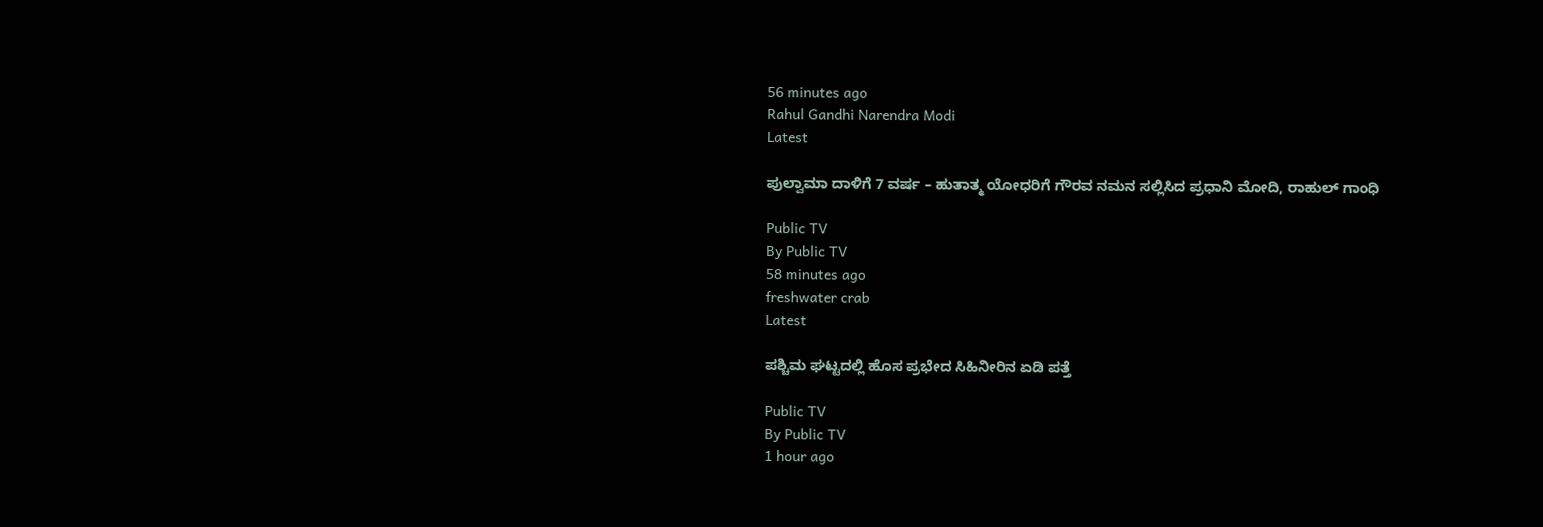56 minutes ago
Rahul Gandhi Narendra Modi
Latest

ಪುಲ್ವಾಮಾ ದಾಳಿಗೆ 7 ವರ್ಷ – ಹುತಾತ್ಮ ಯೋಧರಿಗೆ ಗೌರವ ನಮನ ಸಲ್ಲಿಸಿದ ಪ್ರಧಾನಿ ಮೋದಿ, ರಾಹುಲ್ ಗಾಂಧಿ

Public TV
By Public TV
58 minutes ago
freshwater crab
Latest

ಪಶ್ಚಿಮ ಘಟ್ಟದಲ್ಲಿ ಹೊಸ ಪ್ರಭೇದ ಸಿಹಿನೀರಿನ ಏಡಿ ಪತ್ತೆ

Public TV
By Public TV
1 hour ago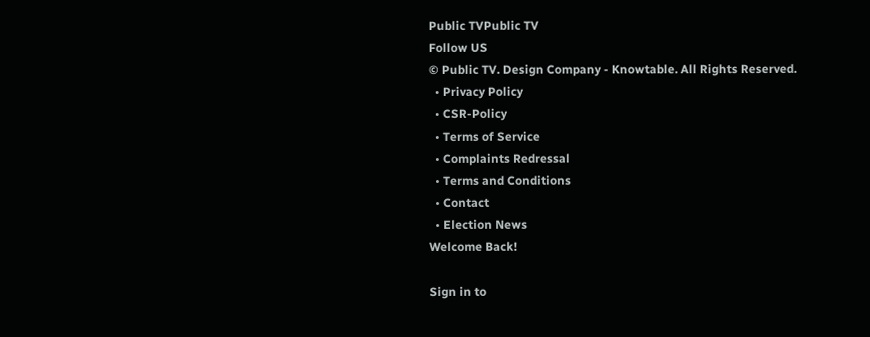Public TVPublic TV
Follow US
© Public TV. Design Company - Knowtable. All Rights Reserved.
  • Privacy Policy
  • CSR-Policy
  • Terms of Service
  • Complaints Redressal
  • Terms and Conditions
  • Contact
  • Election News
Welcome Back!

Sign in to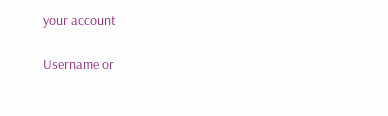your account

Username or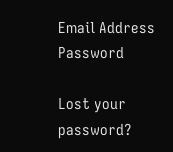Email Address
Password

Lost your password?